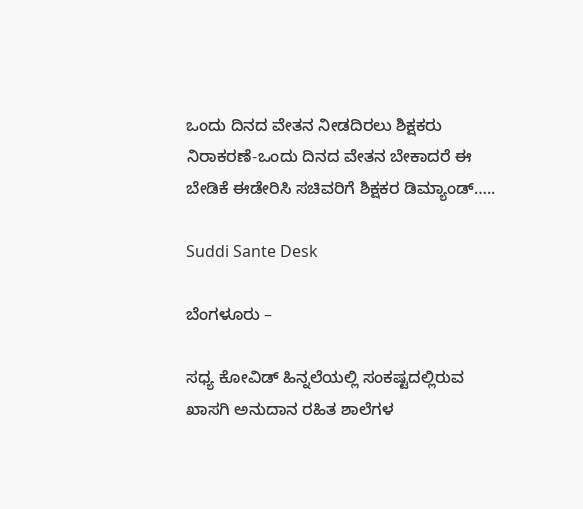ಒಂದು ದಿನದ ವೇತನ ನೀಡದಿರಲು ಶಿಕ್ಷಕರು ನಿರಾಕರಣೆ-ಒಂದು ದಿನದ ವೇತನ ಬೇಕಾದರೆ ಈ ಬೇಡಿಕೆ ಈಡೇರಿಸಿ ಸಚಿವರಿಗೆ ಶಿಕ್ಷಕರ ಡಿಮ್ಯಾಂಡ್…..

Suddi Sante Desk

ಬೆಂಗಳೂರು –

ಸಧ್ಯ ಕೋವಿಡ್ ಹಿನ್ನಲೆಯಲ್ಲಿ ಸಂಕಷ್ಟದಲ್ಲಿರುವ ಖಾಸಗಿ ಅನುದಾನ ರಹಿತ ಶಾಲೆಗಳ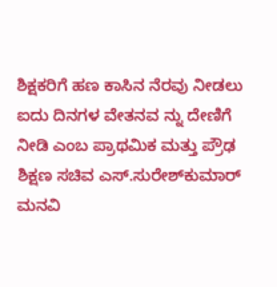ಶಿಕ್ಷಕರಿಗೆ ಹಣ ಕಾಸಿನ ನೆರವು ನೀಡಲು ಐದು ದಿನಗಳ ವೇತನವ ನ್ನು ದೇಣಿಗೆ ನೀಡಿ ಎಂಬ ಪ್ರಾಥಮಿಕ ಮತ್ತು ಪ್ರೌಢ ಶಿಕ್ಷಣ ಸಚಿವ ಎಸ್.ಸುರೇಶ್‌ಕುಮಾರ್ ಮನವಿ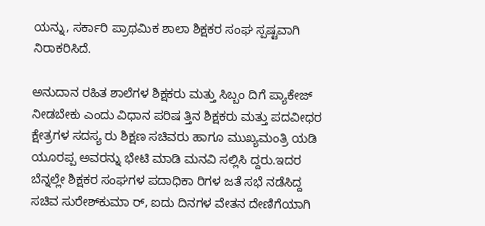ಯನ್ನು, ಸರ್ಕಾರಿ ಪ್ರಾಥಮಿಕ ಶಾಲಾ ಶಿಕ್ಷಕರ ಸಂಘ ಸ್ಪಷ್ಟವಾಗಿ ನಿರಾಕರಿಸಿದೆ.

ಅನುದಾನ ರಹಿತ ಶಾಲೆಗಳ ಶಿಕ್ಷಕರು ಮತ್ತು ಸಿಬ್ಬಂ ದಿಗೆ ಪ್ಯಾಕೇಜ್ ನೀಡಬೇಕು ಎಂದು ವಿಧಾನ ಪರಿಷ ತ್ತಿನ ಶಿಕ್ಷಕರು ಮತ್ತು ಪದವೀಧರ ಕ್ಷೇತ್ರಗಳ ಸದಸ್ಯ ರು ಶಿಕ್ಷಣ ಸಚಿವರು ಹಾಗೂ ಮುಖ್ಯಮಂತ್ರಿ ಯಡಿ ಯೂರಪ್ಪ ಅವರನ್ನು ಭೇಟಿ ಮಾಡಿ ಮನವಿ ಸಲ್ಲಿಸಿ ದ್ದರು.ಇದರ ಬೆನ್ನಲ್ಲೇ ಶಿಕ್ಷಕರ ಸಂಘಗಳ ಪದಾಧಿಕಾ ರಿಗಳ ಜತೆ ಸಭೆ ನಡೆಸಿದ್ದ ಸಚಿವ ಸುರೇಶ್‌ಕುಮಾ ರ್‌, ಐದು ದಿನಗಳ ವೇತನ ದೇಣಿಗೆಯಾಗಿ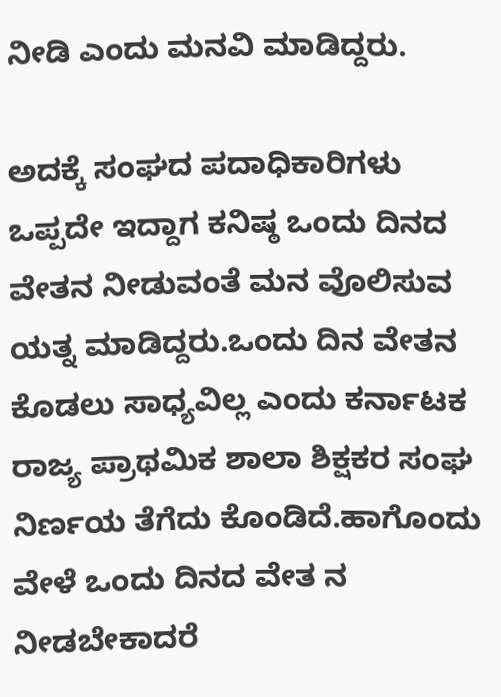ನೀಡಿ ಎಂದು ಮನವಿ ಮಾಡಿದ್ದರು.

ಅದಕ್ಕೆ ಸಂಘದ ಪದಾಧಿಕಾರಿಗಳು ಒಪ್ಪದೇ ಇದ್ದಾಗ ಕನಿಷ್ಠ ಒಂದು ದಿನದ ವೇತನ ನೀಡುವಂತೆ ಮನ ವೊಲಿಸುವ ಯತ್ನ ಮಾಡಿದ್ದರು.ಒಂದು ದಿನ ವೇತನ ಕೊಡಲು ಸಾಧ್ಯವಿಲ್ಲ ಎಂದು ಕರ್ನಾಟಕ ರಾಜ್ಯ ಪ್ರಾಥಮಿಕ ಶಾಲಾ ಶಿಕ್ಷಕರ ಸಂಘ ನಿರ್ಣಯ ತೆಗೆದು ಕೊಂಡಿದೆ.ಹಾಗೊಂದು ವೇಳೆ ಒಂದು ದಿನದ ವೇತ ನ ನೀಡಬೇಕಾದರೆ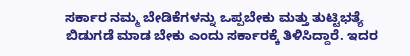ಸರ್ಕಾರ ನಮ್ಮ ಬೇಡಿಕೆಗಳನ್ನು ಒಪ್ಪಬೇಕು ಮತ್ತು ತುಟ್ಟಿಭತ್ಯೆ ಬಿಡುಗಡೆ ಮಾಡ ಬೇಕು ಎಂದು ಸರ್ಕಾರಕ್ಕೆ ತಿಳಿಸಿದ್ದಾರೆ. ಇದರ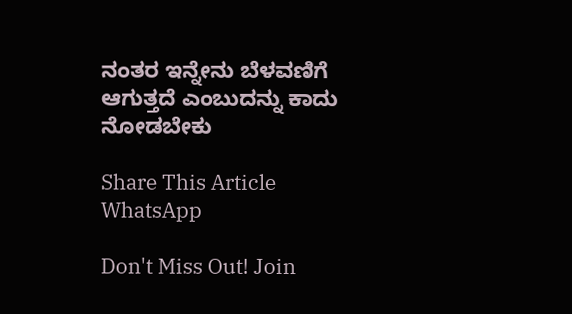ನಂತರ ಇನ್ನೇನು ಬೆಳವಣಿಗೆ ಆಗುತ್ತದೆ ಎಂಬುದನ್ನು ಕಾದು ನೋಡಬೇಕು

Share This Article
WhatsApp

Don't Miss Out! Join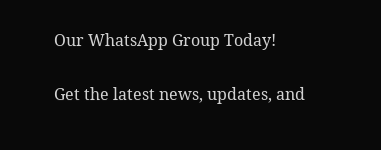Our WhatsApp Group Today!

Get the latest news, updates, and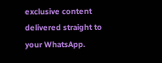exclusive content delivered straight to your WhatsApp.